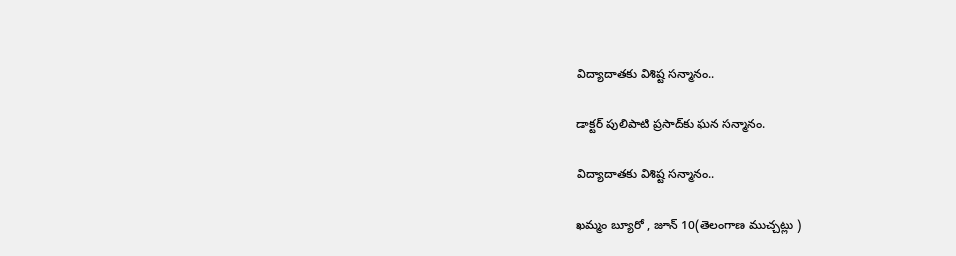విద్యాదాతకు విశిష్ట సన్మానం..

డాక్టర్ పులిపాటి ప్రసాద్‌కు ఘన సన్మానం.

విద్యాదాతకు విశిష్ట సన్మానం..

ఖమ్మం బ్యూరో , జూన్ 10(తెలంగాణ ముచ్చట్లు )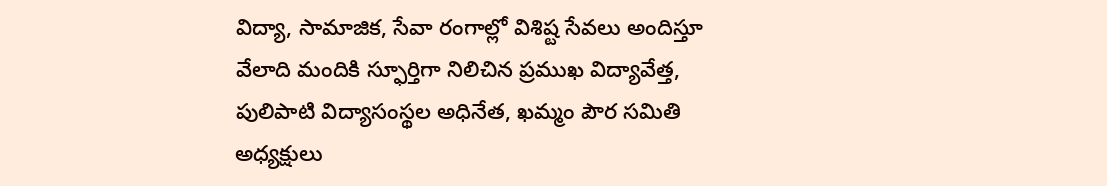విద్యా, సామాజిక, సేవా రంగాల్లో విశిష్ట సేవలు అందిస్తూ వేలాది మందికి స్ఫూర్తిగా నిలిచిన ప్రముఖ విద్యావేత్త, పులిపాటి విద్యాసంస్థల అధినేత, ఖమ్మం పౌర సమితి అధ్యక్షులు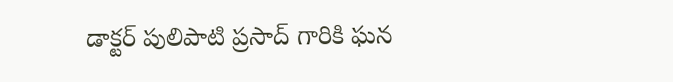డాక్టర్ పులిపాటి ప్రసాద్ గారికి ఘన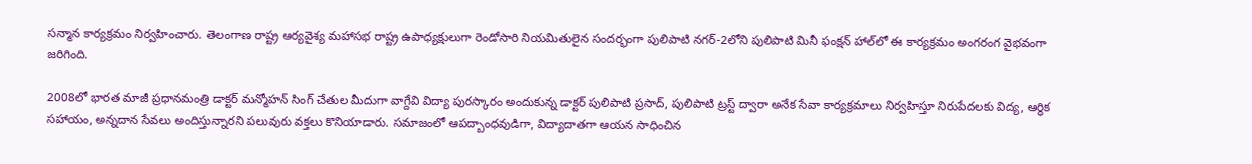సన్మాన కార్యక్రమం నిర్వహించారు. తెలంగాణ రాష్ట్ర ఆర్యవైశ్య మహాసభ రాష్ట్ర ఉపాధ్యక్షులుగా రెండోసారి నియమితులైన సందర్భంగా పులిపాటి నగర్-2లోని పులిపాటి మినీ ఫంక్షన్ హాల్‌లో ఈ కార్యక్రమం అంగరంగ వైభవంగా జరిగింది.

2008లో భారత మాజీ ప్రధానమంత్రి డాక్టర్ మన్మోహన్ సింగ్ చేతుల మీదుగా వాగ్దేవి విద్యా పురస్కారం అందుకున్న డాక్టర్ పులిపాటి ప్రసాద్, పులిపాటి ట్రస్ట్ ద్వారా అనేక సేవా కార్యక్రమాలు నిర్వహిస్తూ నిరుపేదలకు విద్య, ఆర్థిక సహాయం, అన్నదాన సేవలు అందిస్తున్నారని పలువురు వక్తలు కొనియాడారు. సమాజంలో ఆపద్బాంధవుడిగా, విద్యాదాతగా ఆయన సాధించిన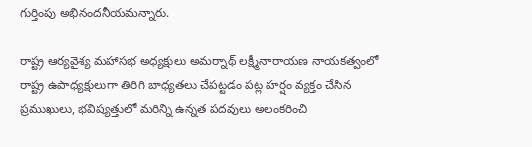గుర్తింపు అభినందనీయమన్నారు.

రాష్ట్ర ఆర్యవైశ్య మహాసభ అధ్యక్షులు అమర్నాథ్ లక్ష్మీనారాయణ నాయకత్వంలో రాష్ట్ర ఉపాధ్యక్షులుగా తిరిగి బాధ్యతలు చేపట్టడం పట్ల హర్షం వ్యక్తం చేసిన ప్రముఖులు, భవిష్యత్తులో మరిన్ని ఉన్నత పదవులు అలంకరించి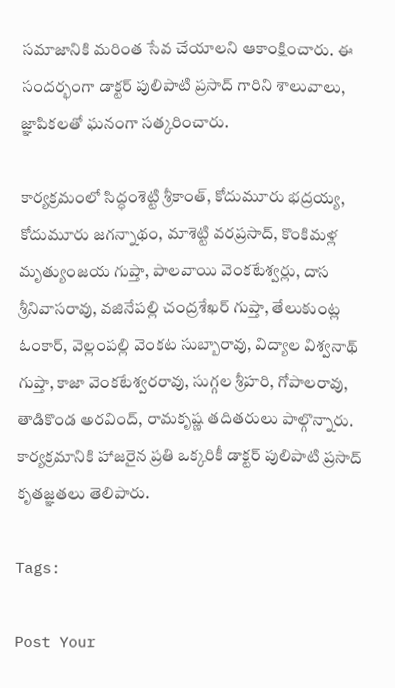సమాజానికి మరింత సేవ చేయాలని ఆకాంక్షించారు. ఈ సందర్భంగా డాక్టర్ పులిపాటి ప్రసాద్ గారిని శాలువాలు, జ్ఞాపికలతో ఘనంగా సత్కరించారు.

కార్యక్రమంలో సిద్ధంశెట్టి శ్రీకాంత్, కోదుమూరు భద్రయ్య, కోదుమూరు జగన్నాథం, మాశెట్టి వరప్రసాద్, కొంకిమళ్ల మృత్యుంజయ గుప్తా, పాలవాయి వెంకటేశ్వర్లు, దాస శ్రీనివాసరావు, వజినేపల్లి చంద్రశేఖర్ గుప్తా, తేలుకుంట్ల ఓంకార్, వెల్లంపల్లి వెంకట సుబ్బారావు, విద్యాల విశ్వనాథ్ గుప్తా, కాజా వెంకటేశ్వరరావు, సుగ్గల శ్రీహరి, గోపాలరావు, తాడికొండ అరవింద్, రామకృష్ణ తదితరులు పాల్గొన్నారు. కార్యక్రమానికి హాజరైన ప్రతి ఒక్కరికీ డాక్టర్ పులిపాటి ప్రసాద్ కృతజ్ఞతలు తెలిపారు.

Tags:

Post Your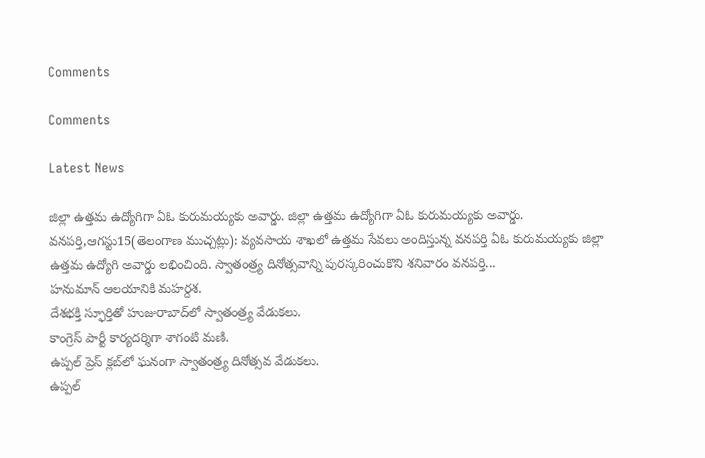Comments

Comments

Latest News

జిల్లా ఉత్తమ ఉద్యోగిగా ఏఓ కురుమయ్యకు అవార్డు. జిల్లా ఉత్తమ ఉద్యోగిగా ఏఓ కురుమయ్యకు అవార్డు.
వనపర్తి,ఆగస్టు15(తెలంగాణ ముచ్చట్లు): వ్యవసాయ శాఖలో ఉత్తమ సేవలు అందిస్తున్న వనపర్తి ఏఓ కురుమయ్యకు జిల్లా ఉత్తమ ఉద్యోగి అవార్డు లభించింది. స్వాతంత్ర్య దినోత్సవాన్ని పురస్కరించుకొని శనివారం వనపర్తి...
హనుమాన్ ఆలయానికి మహర్దశ.
దేశభక్తి స్ఫూర్తితో హుజురాబాద్‌లో స్వాతంత్ర్య వేడుకలు.
కాంగ్రెస్ పార్టీ కార్యదర్శిగా శాగంటి మణి.
ఉప్పల్ ప్రెస్ క్లబ్‌లో ఘనంగా స్వాతంత్ర్య దినోత్సవ వేడుకలు.
ఉప్పల్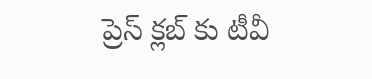ప్రెస్ క్లబ్‌ కు టీవీ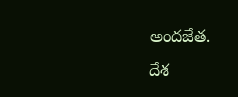అందజేత.
దేశ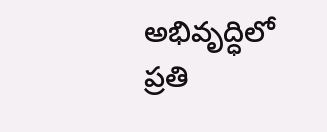అభివృద్ధిలో ప్రతి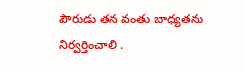పౌరుడు తన వంతు బాధ్యతను నిర్వర్తించాలి .